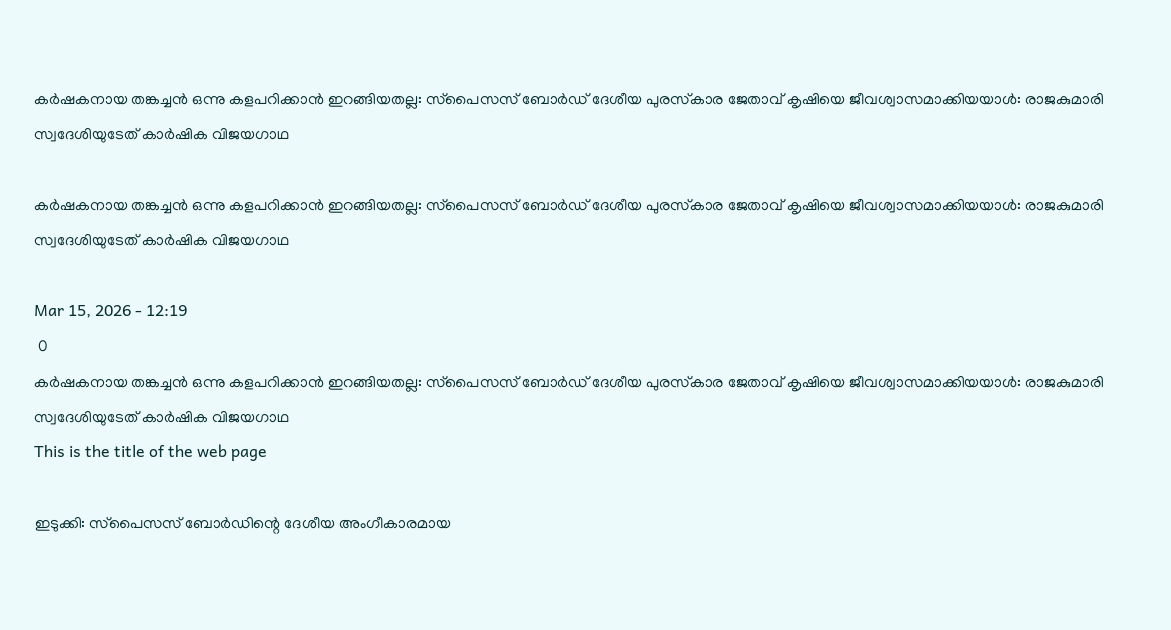കര്‍ഷകനായ തങ്കച്ചന്‍ ഒന്നു കളപറിക്കാന്‍ ഇറങ്ങിയതല്ല: സ്‌പൈസസ് ബോര്‍ഡ് ദേശീയ പുരസ്‌കാര ജേതാവ് കൃഷിയെ ജീവശ്വാസമാക്കിയയാള്‍: രാജകുമാരി സ്വദേശിയുടേത് കാര്‍ഷിക വിജയഗാഥ

കര്‍ഷകനായ തങ്കച്ചന്‍ ഒന്നു കളപറിക്കാന്‍ ഇറങ്ങിയതല്ല: സ്‌പൈസസ് ബോര്‍ഡ് ദേശീയ പുരസ്‌കാര ജേതാവ് കൃഷിയെ ജീവശ്വാസമാക്കിയയാള്‍: രാജകുമാരി സ്വദേശിയുടേത് കാര്‍ഷിക വിജയഗാഥ

Mar 15, 2026 - 12:19
 0
കര്‍ഷകനായ തങ്കച്ചന്‍ ഒന്നു കളപറിക്കാന്‍ ഇറങ്ങിയതല്ല: സ്‌പൈസസ് ബോര്‍ഡ് ദേശീയ പുരസ്‌കാര ജേതാവ് കൃഷിയെ ജീവശ്വാസമാക്കിയയാള്‍: രാജകുമാരി സ്വദേശിയുടേത് കാര്‍ഷിക വിജയഗാഥ
This is the title of the web page

ഇടുക്കി: സ്‌പൈസസ് ബോര്‍ഡിന്റെ ദേശീയ അംഗീകാരമായ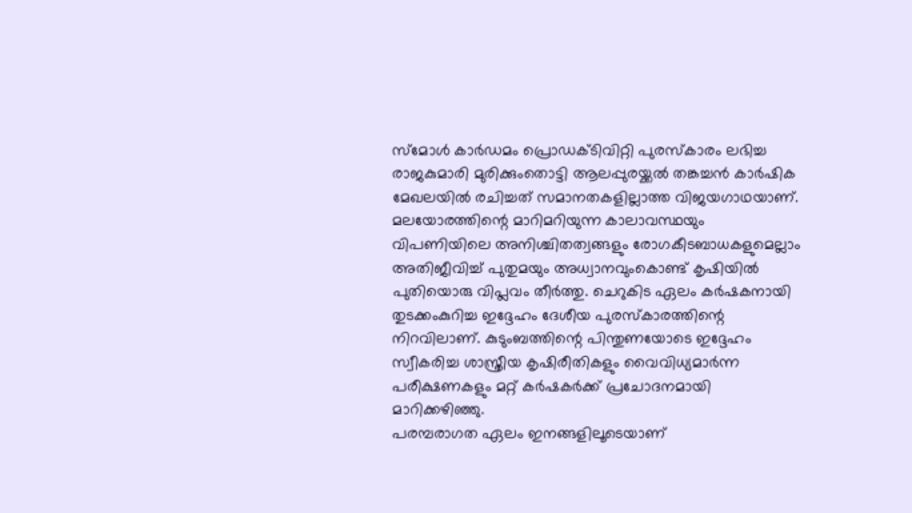സ്‌മോള്‍ കാര്‍ഡമം പ്രൊഡക്ടിവിറ്റി പുരസ്‌കാരം ലഭിച്ച രാജകുമാരി മുരിക്കുംതൊട്ടി ആലപ്പുരയ്ക്കല്‍ തങ്കച്ചന്‍ കാര്‍ഷിക മേഖലയില്‍ രചിച്ചത് സമാനതകളില്ലാത്ത വിജയഗാഥയാണ്. മലയോരത്തിന്റെ മാറിമറിയുന്ന കാലാവസ്ഥയും വിപണിയിലെ അനിശ്ചിതത്വങ്ങളും രോഗകീടബാധകളുമെല്ലാം അതിജീവിച്ച് പുതുമയും അധ്വാനവുംകൊണ്ട് കൃഷിയില്‍ പുതിയൊരു വിപ്ലവം തീര്‍ത്തു. ചെറുകിട ഏലം കര്‍ഷകനായി തുടക്കംകുറിച്ച ഇദ്ദേഹം ദേശീയ പുരസ്‌കാരത്തിന്റെ നിറവിലാണ്. കുടുംബത്തിന്റെ പിന്തുണയോടെ ഇദ്ദേഹം സ്വീകരിച്ച ശാസ്ത്രീയ കൃഷിരീതികളും വൈവിധ്യമാര്‍ന്ന പരീക്ഷണകളും മറ്റ് കര്‍ഷകര്‍ക്ക് പ്രചോദനമായി മാറിക്കഴിഞ്ഞു.
പരമ്പരാഗത ഏലം ഇനങ്ങളിലൂടെയാണ്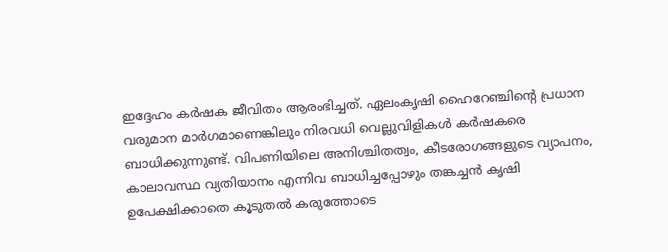ഇദ്ദേഹം കര്‍ഷക ജീവിതം ആരംഭിച്ചത്. ഏലംകൃഷി ഹൈറേഞ്ചിന്റെ പ്രധാന വരുമാന മാര്‍ഗമാണെങ്കിലും നിരവധി വെല്ലുവിളികള്‍ കര്‍ഷകരെ ബാധിക്കുന്നുണ്ട്. വിപണിയിലെ അനിശ്ചിതത്വം, കീടരോഗങ്ങളുടെ വ്യാപനം, കാലാവസ്ഥ വ്യതിയാനം എന്നിവ ബാധിച്ചപ്പോഴും തങ്കച്ചന്‍ കൃഷി ഉപേക്ഷിക്കാതെ കൂടുതല്‍ കരുത്തോടെ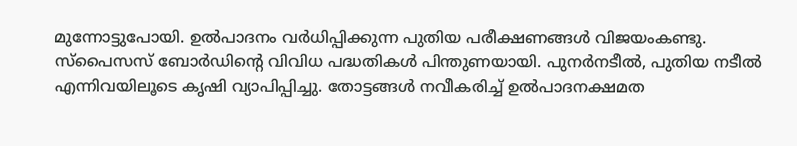മുന്നോട്ടുപോയി. ഉല്‍പാദനം വര്‍ധിപ്പിക്കുന്ന പുതിയ പരീക്ഷണങ്ങള്‍ വിജയംകണ്ടു. സ്‌പൈസസ് ബോര്‍ഡിന്റെ വിവിധ പദ്ധതികള്‍ പിന്തുണയായി. പുനര്‍നടീല്‍, പുതിയ നടീല്‍ എന്നിവയിലൂടെ കൃഷി വ്യാപിപ്പിച്ചു. തോട്ടങ്ങള്‍ നവീകരിച്ച് ഉല്‍പാദനക്ഷമത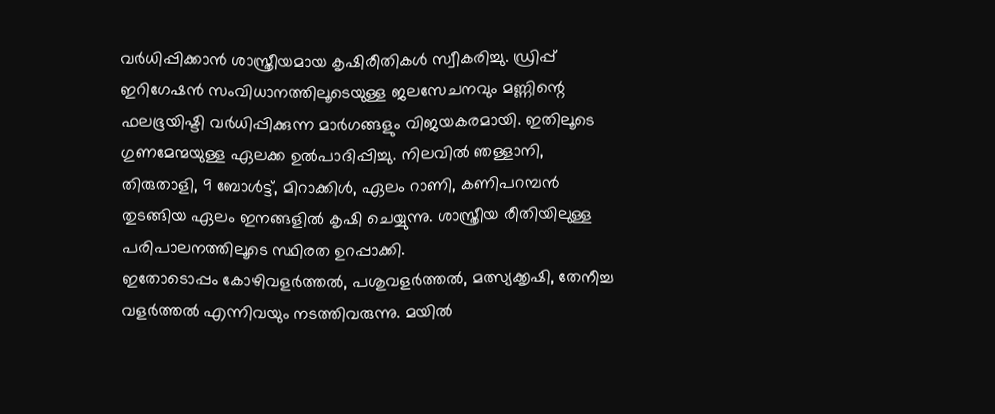വര്‍ധിപ്പിക്കാന്‍ ശാസ്ത്രീയമായ കൃഷിരീതികള്‍ സ്വീകരിച്ചു. ഡ്രിപ്പ് ഇറിഗേഷന്‍ സംവിധാനത്തിലൂടെയുള്ള ജലസേചനവും മണ്ണിന്റെ ഫലഭൂയിഷ്ടി വര്‍ധിപ്പിക്കുന്ന മാര്‍ഗങ്ങളും വിജയകരമായി. ഇതിലൂടെ ഗുണമേന്മയുള്ള ഏലക്ക ഉല്‍പാദിപ്പിച്ചു. നിലവില്‍ ഞള്ളാനി, തിരുതാളി, 9 ബോള്‍ട്ട്, മിറാക്കിള്‍, ഏലം റാണി, കണിപറമ്പന്‍ തുടങ്ങിയ ഏലം ഇനങ്ങളില്‍ കൃഷി ചെയ്യുന്നു. ശാസ്ത്രീയ രീതിയിലുള്ള പരിപാലനത്തിലൂടെ സ്ഥിരത ഉറപ്പാക്കി.
ഇതോടൊപ്പം കോഴിവളര്‍ത്തല്‍, പശുവളര്‍ത്തല്‍, മത്സ്യക്കൃഷി, തേനീച്ച വളര്‍ത്തല്‍ എന്നിവയും നടത്തിവരുന്നു. മയില്‍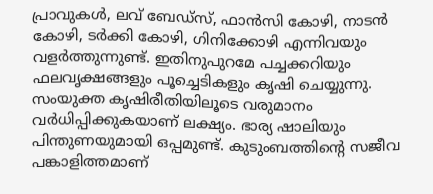പ്രാവുകള്‍, ലവ് ബേഡ്‌സ്, ഫാന്‍സി കോഴി, നാടന്‍ കോഴി, ടര്‍ക്കി കോഴി, ഗിനിക്കോഴി എന്നിവയും വളര്‍ത്തുന്നുണ്ട്. ഇതിനുപുറമേ പച്ചക്കറിയും ഫലവൃക്ഷങ്ങളും പൂച്ചെടികളും കൃഷി ചെയ്യുന്നു. സംയുക്ത കൃഷിരീതിയിലൂടെ വരുമാനം വര്‍ധിപ്പിക്കുകയാണ് ലക്ഷ്യം. ഭാര്യ ഷാലിയും പിന്തുണയുമായി ഒപ്പമുണ്ട്. കുടുംബത്തിന്റെ സജീവ പങ്കാളിത്തമാണ്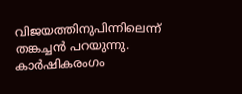വിജയത്തിനുപിന്നിലെന്ന് തങ്കച്ചന്‍ പറയുന്നു. കാര്‍ഷികരംഗം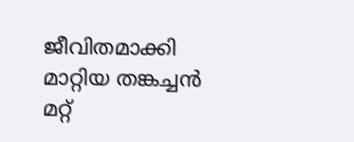ജീവിതമാക്കി മാറ്റിയ തങ്കച്ചന്‍ മറ്റ്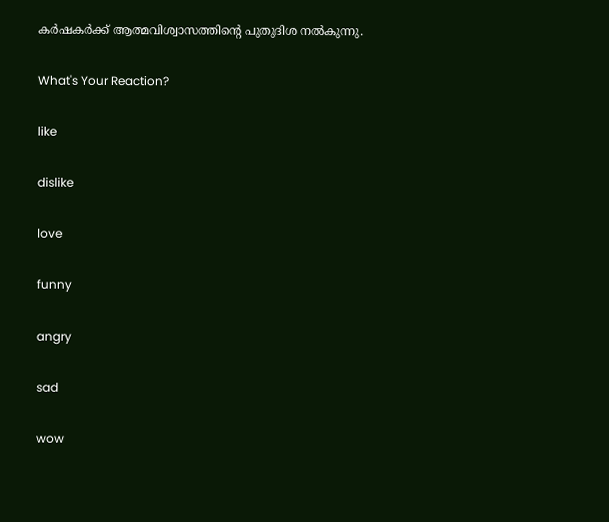കര്‍ഷകര്‍ക്ക് ആത്മവിശ്വാസത്തിന്റെ പുതുദിശ നല്‍കുന്നു.

What's Your Reaction?

like

dislike

love

funny

angry

sad

wow